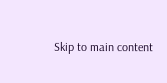Skip to main content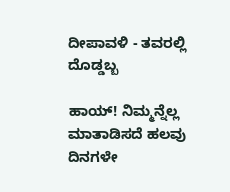ದೀಪಾವಳಿ - ತವರಲ್ಲಿ ದೊಡ್ಡಬ್ಬ

ಹಾಯ್! ನಿಮ್ಮನ್ನೆಲ್ಲ ಮಾತಾಡಿಸದೆ ಹಲವು ದಿನಗಳೇ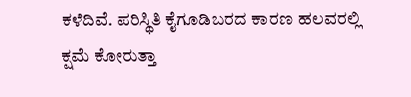ಕಳೆದಿವೆ. ಪರಿಸ್ಥಿತಿ ಕೈಗೂಡಿಬರದ ಕಾರಣ ಹಲವರಲ್ಲಿ ಕ್ಷಮೆ ಕೋರುತ್ತಾ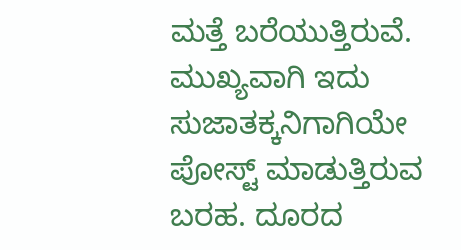ಮತ್ತೆ ಬರೆಯುತ್ತಿರುವೆ. ಮುಖ್ಯವಾಗಿ ಇದು ಸುಜಾತಕ್ಕನಿಗಾಗಿಯೇ ಪೋಸ್ಟ್ ಮಾಡುತ್ತಿರುವ ಬರಹ. ದೂರದ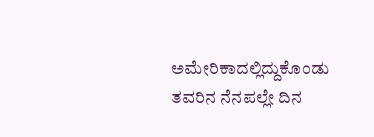ಅಮೇರಿಕಾದಲ್ಲಿದ್ದುಕೊಂಡು ತವರಿನ ನೆನಪಲ್ಲೇ ದಿನ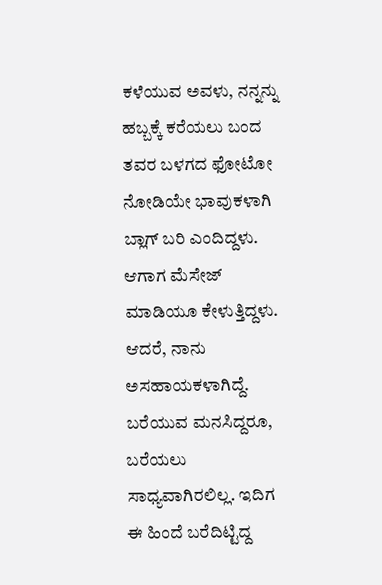ಕಳೆಯುವ ಅವಳು, ನನ್ನನ್ನು ಹಬ್ಬಕ್ಕೆ ಕರೆಯಲು ಬಂದ ತವರ ಬಳಗದ ಫೋಟೋ ನೋಡಿಯೇ ಭಾವುಕಳಾಗಿ ಬ್ಲಾಗ್ ಬರಿ ಎಂದಿದ್ದಳು. ಆಗಾಗ ಮೆಸೇಜ್ ಮಾಡಿಯೂ ಕೇಳುತ್ತಿದ್ದಳು. ಆದರೆ, ನಾನು ಅಸಹಾಯಕಳಾಗಿದ್ದೆ. ಬರೆಯುವ ಮನಸಿದ್ದರೂ, ಬರೆಯಲು ಸಾಧ್ಯವಾಗಿರಲಿಲ್ಲ. ಇದಿಗ ಈ ಹಿಂದೆ ಬರೆದಿಟ್ಟಿದ್ದ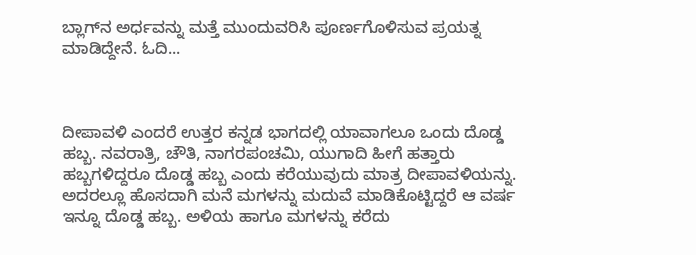ಬ್ಲಾಗ್‌ನ ಅರ್ಧವನ್ನು ಮತ್ತೆ ಮುಂದುವರಿಸಿ ಪೂರ್ಣಗೊಳಿಸುವ ಪ್ರಯತ್ನ ಮಾಡಿದ್ದೇನೆ. ಓದಿ...



ದೀಪಾವಳಿ ಎಂದರೆ ಉತ್ತರ ಕನ್ನಡ ಭಾಗದಲ್ಲಿ ಯಾವಾಗಲೂ ಒಂದು ದೊಡ್ಡ ಹಬ್ಬ. ನವರಾತ್ರಿ, ಚೌತಿ, ನಾಗರಪಂಚಮಿ, ಯುಗಾದಿ ಹೀಗೆ ಹತ್ತಾರು ಹಬ್ಬಗಳಿದ್ದರೂ ದೊಡ್ಡ ಹಬ್ಬ ಎಂದು ಕರೆಯುವುದು ಮಾತ್ರ ದೀಪಾವಳಿಯನ್ನು. ಅದರಲ್ಲೂ ಹೊಸದಾಗಿ ಮನೆ ಮಗಳನ್ನು ಮದುವೆ ಮಾಡಿಕೊಟ್ಟಿದ್ದರೆ ಆ ವರ್ಷ ಇನ್ನೂ ದೊಡ್ಡ ಹಬ್ಬ. ಅಳಿಯ ಹಾಗೂ ಮಗಳನ್ನು ಕರೆದು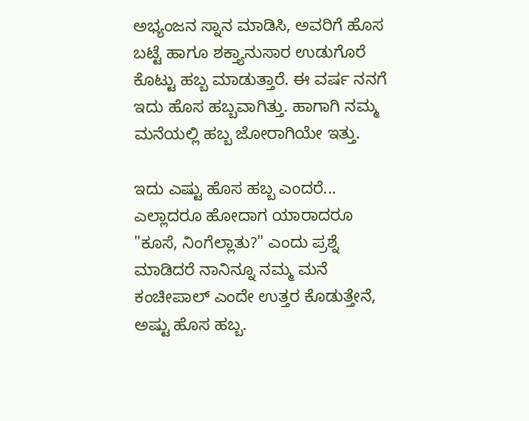ಅಭ್ಯಂಜನ ಸ್ನಾನ ಮಾಡಿಸಿ, ಅವರಿಗೆ ಹೊಸ ಬಟ್ಟೆ ಹಾಗೂ ಶಕ್ತ್ಯಾನುಸಾರ ಉಡುಗೊರೆ ಕೊಟ್ಟು ಹಬ್ಬ ಮಾಡುತ್ತಾರೆ. ಈ ವರ್ಷ ನನಗೆ ಇದು ಹೊಸ ಹಬ್ಬವಾಗಿತ್ತು. ಹಾಗಾಗಿ ನಮ್ಮ ಮನೆಯಲ್ಲಿ ಹಬ್ಬ ಜೋರಾಗಿಯೇ ಇತ್ತು.

ಇದು ಎಷ್ಟು ಹೊಸ ಹಬ್ಬ ಎಂದರೆ... ಎಲ್ಲಾದರೂ ಹೋದಾಗ ಯಾರಾದರೂ "ಕೂಸೆ, ನಿಂಗೆಲ್ಲಾತು?" ಎಂದು ಪ್ರಶ್ನೆ ಮಾಡಿದರೆ ನಾನಿನ್ನೂ ನಮ್ಮ ಮನೆ ಕಂಚೀಪಾಲ್ ಎಂದೇ ಉತ್ತರ ಕೊಡುತ್ತೇನೆ, ಅಷ್ಟು ಹೊಸ ಹಬ್ಬ.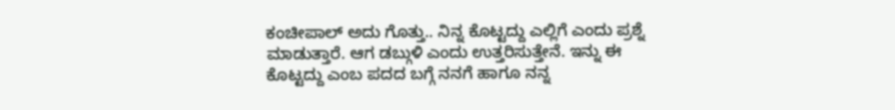ಕಂಚೀಪಾಲ್ ಅದು ಗೊತ್ತು.. ನಿನ್ನ ಕೊಟ್ಟದ್ದು ಎಲ್ಲಿಗೆ ಎಂದು ಪ್ರಶ್ನೆ ಮಾಡುತ್ತಾರೆ. ಆಗ ಡಬ್ಗುಳಿ ಎಂದು ಉತ್ತರಿಸುತ್ತೇನೆ. ಇನ್ನು ಈ ಕೊಟ್ಟದ್ದು ಎಂಬ ಪದದ ಬಗ್ಗೆ ನನಗೆ ಹಾಗೂ ನನ್ನ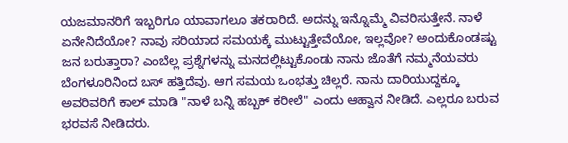ಯಜಮಾನರಿಗೆ ಇಬ್ಬರಿಗೂ ಯಾವಾಗಲೂ ತಕರಾರಿದೆ. ಅದನ್ನು ಇನ್ನೊಮ್ಮೆ ವಿವರಿಸುತ್ತೇನೆ. ನಾಳೆ ಏನೇನಿದೆಯೋ? ನಾವು ಸರಿಯಾದ ಸಮಯಕ್ಕೆ ಮುಟ್ಟುತ್ತೇವೆಯೋ, ಇಲ್ಲವೋ? ಅಂದುಕೊಂಡಷ್ಟು ಜನ ಬರುತ್ತಾರಾ? ಎಂಬೆಲ್ಲ ಪ್ರಶ್ನೆಗಳನ್ನು ಮನದಲ್ಲಿಟ್ಟುಕೊಂಡು ನಾನು ಜೊತೆಗೆ ನಮ್ಮನೆಯವರು ಬೆಂಗಳೂರಿನಿಂದ ಬಸ್ ಹತ್ತಿದೆವು. ಆಗ ಸಮಯ ಒಂಭತ್ತು ಚಿಲ್ಲರೆ. ನಾನು ದಾರಿಯುದ್ದಕ್ಕೂ ಅವರಿವರಿಗೆ ಕಾಲ್ ಮಾಡಿ "ನಾಳೆ ಬನ್ನಿ ಹಬ್ಬಕ್ ಕರೀಲೆ" ಎಂದು ಆಹ್ವಾನ ನೀಡಿದೆ. ಎಲ್ಲರೂ ಬರುವ ಭರವಸೆ ನೀಡಿದರು.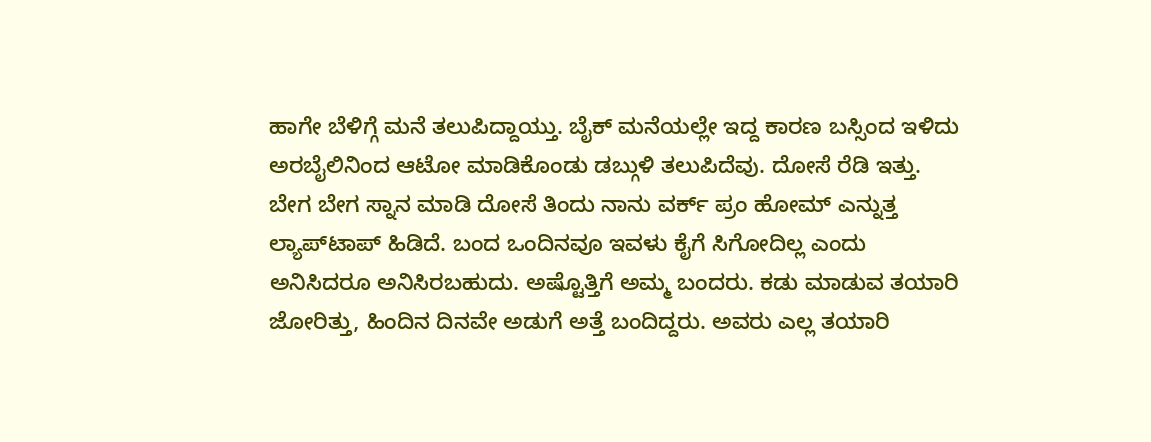ಹಾಗೇ ಬೆಳಿಗ್ಗೆ ಮನೆ ತಲುಪಿದ್ದಾಯ್ತು. ಬೈಕ್ ಮನೆಯಲ್ಲೇ ಇದ್ದ ಕಾರಣ ಬಸ್ಸಿಂದ ಇಳಿದು ಅರಬೈಲಿನಿಂದ ಆಟೋ ಮಾಡಿಕೊಂಡು ಡಬ್ಗುಳಿ ತಲುಪಿದೆವು. ದೋಸೆ ರೆಡಿ ಇತ್ತು. ಬೇಗ ಬೇಗ ಸ್ನಾನ ಮಾಡಿ ದೋಸೆ ತಿಂದು ನಾನು ವರ್ಕ್‌ ಪ್ರಂ ಹೋಮ್ ಎನ್ನುತ್ತ ಲ್ಯಾಪ್‌ಟಾಪ್ ಹಿಡಿದೆ. ಬಂದ ಒಂದಿನವೂ ಇವಳು ಕೈಗೆ ಸಿಗೋದಿಲ್ಲ ಎಂದು ಅನಿಸಿದರೂ ಅನಿಸಿರಬಹುದು. ಅಷ್ಟೊತ್ತಿಗೆ ಅಮ್ಮ ಬಂದರು. ಕಡು ಮಾಡುವ ತಯಾರಿ ಜೋರಿತ್ತು, ಹಿಂದಿನ ದಿನವೇ ಅಡುಗೆ ಅತ್ತೆ ಬಂದಿದ್ದರು. ಅವರು ಎಲ್ಲ ತಯಾರಿ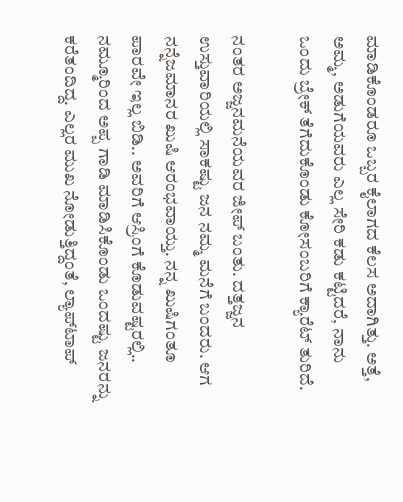ಮಾಡಿಕೊಂಡರೂ ಒಬ್ಬರ ಕೈಲಾಗದ ಕೆಲಸ ಅದಾಗಿತ್ತು. ಅತ್ತೆ, ಅಮ್ಮ, ಅಡುಗೆಯವರು ಎಲ್ಲ ಸೇರಿ ಕಡು ಕಟ್ಟಿದರೆ, ನಾನು ಒಂದು ಬ್ರೇಕ್ ತೆಗೆದುಕೊಂಡು ಕೋಸಂಬರಿಗೆ ಕ್ಯಾರೆಟ್ ತುರಿದೆ.

ನಂತರ ಅಜ್ಜನಮನೆಯವರ ಜೀಪ್ ಬಂತು. ದತ್ತಜ್ಜನ ಉಸ್ತುವಾರಿಯಲ್ಲಿ ಸಾಕಷ್ಟು ಜನ ನಮ್ಮ ಮನೆಗೆ ಬಂದರು. ಆಗ ನನ್ನೆಜಮಾನರ ಖುಷಿ ಆರಂಭವಾಯ್ತು. ನನ್ನ ಖುಷಿಗಂತೂ ಪಾರವೇ ಇಲ್ಲ ಬಿಡಿ.. ಅವರಿಗೆ ಆಸ್ರಿಂಗೆ ಕೊಡುವಷ್ಟರಲ್ಲಿ.. ನಮ್ಮೂರಿಂದ ಅಪ್ಪ ಗಾಡಿ ಮಾಡಿಸಿಕೊಂಡು ಒಂದಷ್ಟು ಜನರನ್ನು ಕರೆತಂದಿದ್ದ. ಎಲ್ಲರ ಮುಖ ನೋಡುತ್ತಿದ್ದಂತೆ, ಲ್ಯಾಪ್‌ಟಾಪ್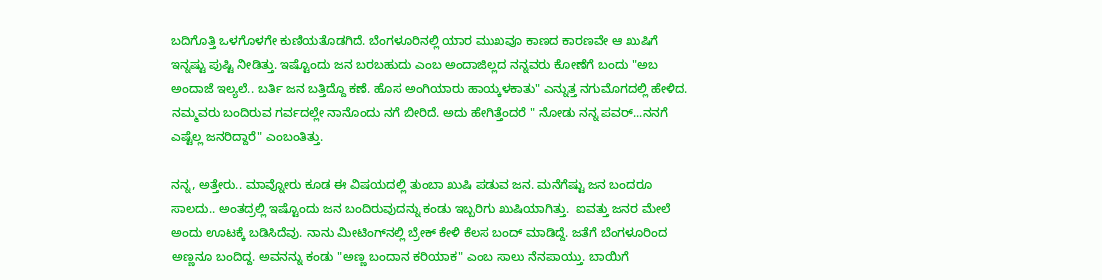ಬದಿಗೊತ್ತಿ ಒಳಗೊಳಗೇ ಕುಣಿಯತೊಡಗಿದೆ. ಬೆಂಗಳೂರಿನಲ್ಲಿ ಯಾರ ಮುಖವೂ ಕಾಣದ ಕಾರಣವೇ ಆ ಖುಷಿಗೆ ಇನ್ನಷ್ಟು ಪುಷ್ಟಿ ನೀಡಿತ್ತು. ಇಷ್ಟೊಂದು ಜನ ಬರಬಹುದು ಎಂಬ ಅಂದಾಜಿಲ್ಲದ ನನ್ನವರು ಕೋಣೆಗೆ ಬಂದು "ಅಬ ಅಂದಾಜೆ ಇಲ್ಯಲೆ.. ಬರ್ತಿ ಜನ ಬತ್ತಿದ್ದೊ ಕಣೆ. ಹೊಸ ಅಂಗಿಯಾರು ಹಾಯ್ಕಳಕಾತು" ಎನ್ನುತ್ತ ನಗುಮೊಗದಲ್ಲಿ ಹೇಳಿದ. ನಮ್ಮವರು ಬಂದಿರುವ ಗರ್ವದಲ್ಲೇ ನಾನೊಂದು ನಗೆ ಬೀರಿದೆ. ಅದು ಹೇಗಿತ್ತೆಂದರೆ " ನೋಡು ನನ್ನ ಪವರ್...ನನಗೆ ಎಷ್ಟೆಲ್ಲ ಜನರಿದ್ದಾರೆ" ಎಂಬಂತಿತ್ತು.

ನನ್ನ, ಅತ್ತೇರು.. ಮಾವ್ನೋರು ಕೂಡ ಈ ವಿಷಯದಲ್ಲಿ ತುಂಬಾ ಖುಷಿ ಪಡುವ ಜನ. ಮನೆಗೆಷ್ಟು ಜನ ಬಂದರೂ ಸಾಲದು.. ಅಂತದ್ರಲ್ಲಿ ಇಷ್ಟೊಂದು ಜನ ಬಂದಿರುವುದನ್ನು ಕಂಡು ಇಬ್ಬರಿಗು ಖುಷಿಯಾಗಿತ್ತು.  ಐವತ್ತು ಜನರ ಮೇಲೆ ಅಂದು ಊಟಕ್ಕೆ ಬಡಿಸಿದೆವು. ನಾನು ಮೀಟಿಂಗ್‌ನಲ್ಲಿ ಬ್ರೇಕ್ ಕೇಳಿ ಕೆಲಸ ಬಂದ್ ಮಾಡಿದ್ದೆ. ಜತೆಗೆ ಬೆಂಗಳೂರಿಂದ ಅಣ್ಣನೂ ಬಂದಿದ್ದ. ಅವನನ್ನು ಕಂಡು "ಅಣ್ಣ ಬಂದಾನ‌ ಕರಿಯಾಕ" ಎಂಬ ಸಾಲು ನೆನಪಾಯ್ತು. ಬಾಯಿಗೆ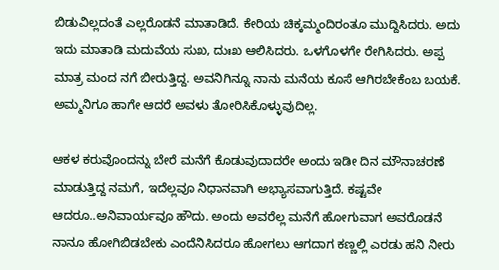ಬಿಡುವಿಲ್ಲದಂತೆ ಎಲ್ಲರೊಡನೆ ಮಾತಾಡಿದೆ. ಕೇರಿಯ ಚಿಕ್ಕಮ್ಮಂದಿರಂತೂ ಮುದ್ದಿಸಿದರು. ಅದು ಇದು ಮಾತಾಡಿ ಮದುವೆಯ ಸುಖ, ದುಃಖ ಆಲಿಸಿದರು. ಒಳಗೊಳಗೇ ರೇಗಿಸಿದರು. ಅಪ್ಪ ಮಾತ್ರ ಮಂದ ನಗೆ ಬೀರುತ್ತಿದ್ದ. ಅವನಿಗಿನ್ನೂ ನಾನು ಮನೆಯ ಕೂಸೆ ಆಗಿರಬೇಕೆಂಬ ಬಯಕೆ. ಅಮ್ಮನಿಗೂ ಹಾಗೇ ಆದರೆ ಅವಳು ತೋರಿಸಿಕೊಳ್ಳುವುದಿಲ್ಲ.

ಆಕಳ ಕರುವೊಂದನ್ನು ಬೇರೆ ಮನೆಗೆ ಕೊಡುವುದಾದರೇ ಅಂದು ಇಡೀ ದಿನ ಮೌನಾಚರಣೆ ಮಾಡುತ್ತಿದ್ದ ನಮಗೆ, ಇದೆಲ್ಲವೂ ನಿಧಾನವಾಗಿ ಅಭ್ಯಾಸವಾಗುತ್ತಿದೆ. ಕಷ್ಟವೇ ಆದರೂ..ಅನಿವಾರ್ಯವೂ ಹೌದು. ಅಂದು ಅವರೆಲ್ಲ ಮನೆಗೆ ಹೋಗುವಾಗ ಅವರೊಡನೆ ನಾನೂ ಹೋಗಿಬಿಡಬೇಕು ಎಂದೆನಿಸಿದರೂ ಹೋಗಲು ಆಗದಾಗ ಕಣ್ಣಲ್ಲಿ ಎರಡು ಹನಿ ನೀರು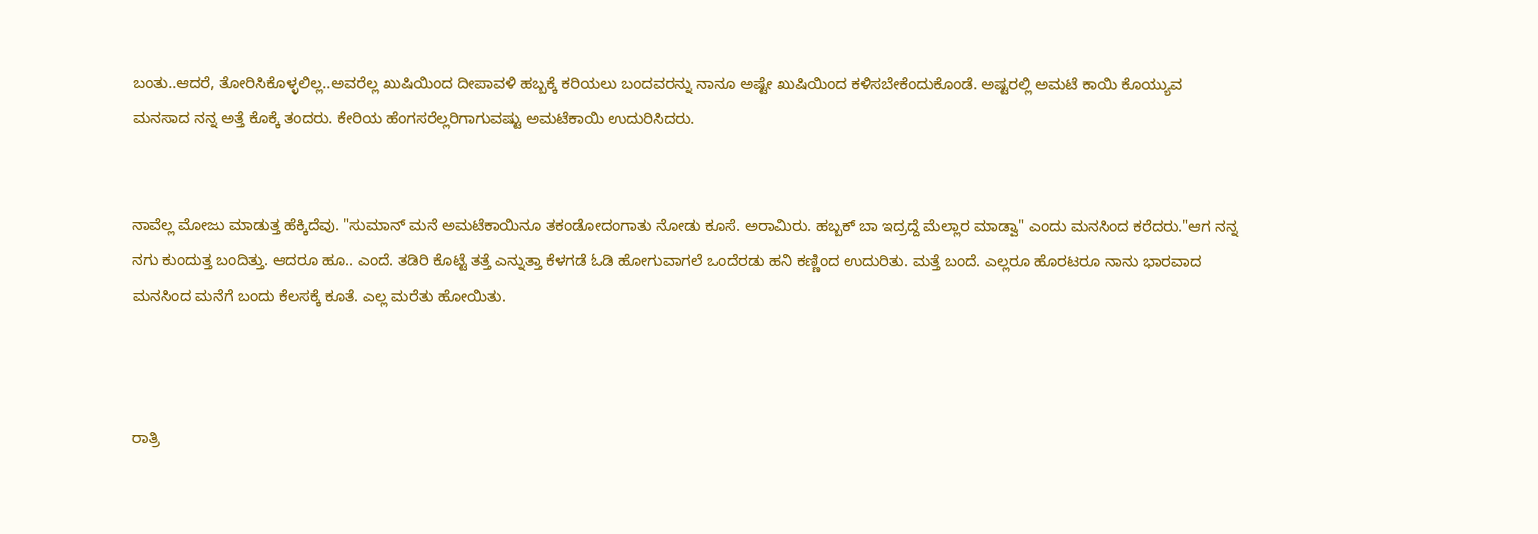ಬಂತು..ಆದರೆ, ತೋರಿಸಿಕೊಳ್ಳಲಿಲ್ಲ..ಅವರೆಲ್ಲ ಖುಷಿಯಿಂದ ದೀಪಾವಳಿ ಹಬ್ಬಕ್ಕೆ ಕರಿಯಲು ಬಂದವರನ್ನು ನಾನೂ ಅಷ್ಟೇ ಖುಷಿಯಿಂದ ಕಳಿಸಬೇಕೆಂದುಕೊಂಡೆ. ಅಷ್ಟರಲ್ಲಿ ಅಮಟೆ ಕಾಯಿ ಕೊಯ್ಯುವ ಮನಸಾದ ನನ್ನ ಅತ್ತೆ ಕೊಕ್ಕೆ ತಂದರು. ಕೇರಿಯ ಹೆಂಗಸರೆಲ್ಲರಿಗಾಗುವಷ್ಟು ಅಮಟೆಕಾಯಿ ಉದುರಿಸಿದರು.


ನಾವೆಲ್ಲ ಮೋಜು ಮಾಡುತ್ತ ಹೆಕ್ಕಿದೆವು. "ಸುಮಾನ್ ಮನೆ ಅಮಟೆಕಾಯಿನೂ ತಕಂಡೋದಂಗಾತು ನೋಡು ಕೂಸೆ. ಅರಾಮಿರು. ಹಬ್ಬಕ್ ಬಾ ಇದ್ರದ್ದೆ ಮೆಲ್ಲಾರ ಮಾಡ್ವಾ" ಎಂದು ಮನಸಿಂದ ಕರೆದರು."ಆಗ ನನ್ನ ನಗು ಕುಂದುತ್ತ ಬಂದಿತ್ತು. ಆದರೂ ಹೂ.. ಎಂದೆ. ತಡಿರಿ ಕೊಟ್ಟೆ ತತ್ತೆ ಎನ್ನುತ್ತಾ ಕೆಳಗಡೆ ಓಡಿ ಹೋಗುವಾಗಲೆ ಒಂದೆರಡು ಹನಿ ಕಣ್ಣಿಂದ ಉದುರಿತು. ಮತ್ತೆ ಬಂದೆ. ಎಲ್ಲರೂ ಹೊರಟರೂ ನಾನು ಭಾರವಾದ ಮನಸಿಂದ ಮನೆಗೆ ಬಂದು ಕೆಲಸಕ್ಕೆ ಕೂತೆ. ಎಲ್ಲ ಮರೆತು ಹೋಯಿತು.



ರಾತ್ರಿ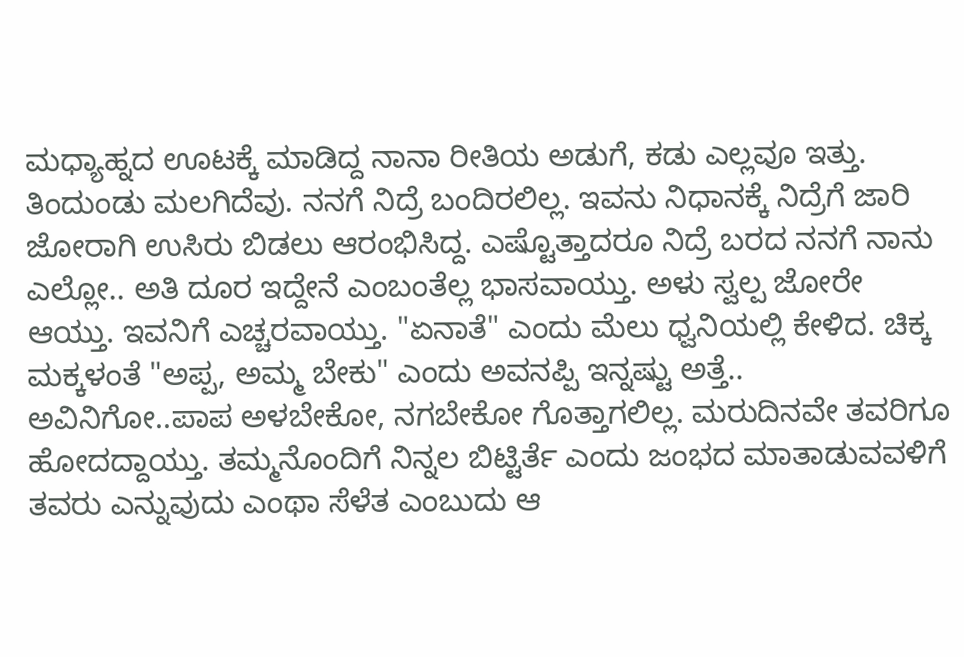ಮಧ್ಯಾಹ್ನದ ಊಟಕ್ಕೆ ಮಾಡಿದ್ದ ನಾನಾ ರೀತಿಯ ಅಡುಗೆ, ಕಡು ಎಲ್ಲವೂ ಇತ್ತು. ತಿಂದುಂಡು ಮಲಗಿದೆವು. ನನಗೆ ನಿದ್ರೆ ಬಂದಿರಲಿಲ್ಲ. ಇವನು ನಿಧಾನಕ್ಕೆ ನಿದ್ರೆಗೆ ಜಾರಿ ಜೋರಾಗಿ ಉಸಿರು ಬಿಡಲು ಆರಂಭಿಸಿದ್ದ. ಎಷ್ಟೊತ್ತಾದರೂ ನಿದ್ರೆ ಬರದ ನನಗೆ ನಾನು ಎಲ್ಲೋ.. ಅತಿ ದೂರ ಇದ್ದೇನೆ ಎಂಬಂತೆಲ್ಲ ಭಾಸವಾಯ್ತು. ಅಳು ಸ್ವಲ್ಪ ಜೋರೇ ಆಯ್ತು. ಇವನಿಗೆ ಎಚ್ಚರವಾಯ್ತು. "ಏನಾತೆ" ಎಂದು ಮೆಲು ಧ್ವನಿಯಲ್ಲಿ ಕೇಳಿದ. ಚಿಕ್ಕ ಮಕ್ಕಳಂತೆ "ಅಪ್ಪ, ಅಮ್ಮ ಬೇಕು" ಎಂದು ಅವನಪ್ಪಿ ಇನ್ನಷ್ಟು ಅತ್ತೆ.. ಅವಿನಿಗೋ..ಪಾಪ ಅಳಬೇಕೋ, ನಗಬೇಕೋ ಗೊತ್ತಾಗಲಿಲ್ಲ. ಮರುದಿನವೇ ತವರಿಗೂ ಹೋದದ್ದಾಯ್ತು. ತಮ್ಮನೊಂದಿಗೆ ನಿನ್ನಲ ಬಿಟ್ಟಿರ್ತೆ ಎಂದು ಜಂಭದ ಮಾತಾಡುವವಳಿಗೆ ತವರು ಎನ್ನುವುದು ಎಂಥಾ ಸೆಳೆತ ಎಂಬುದು ಆ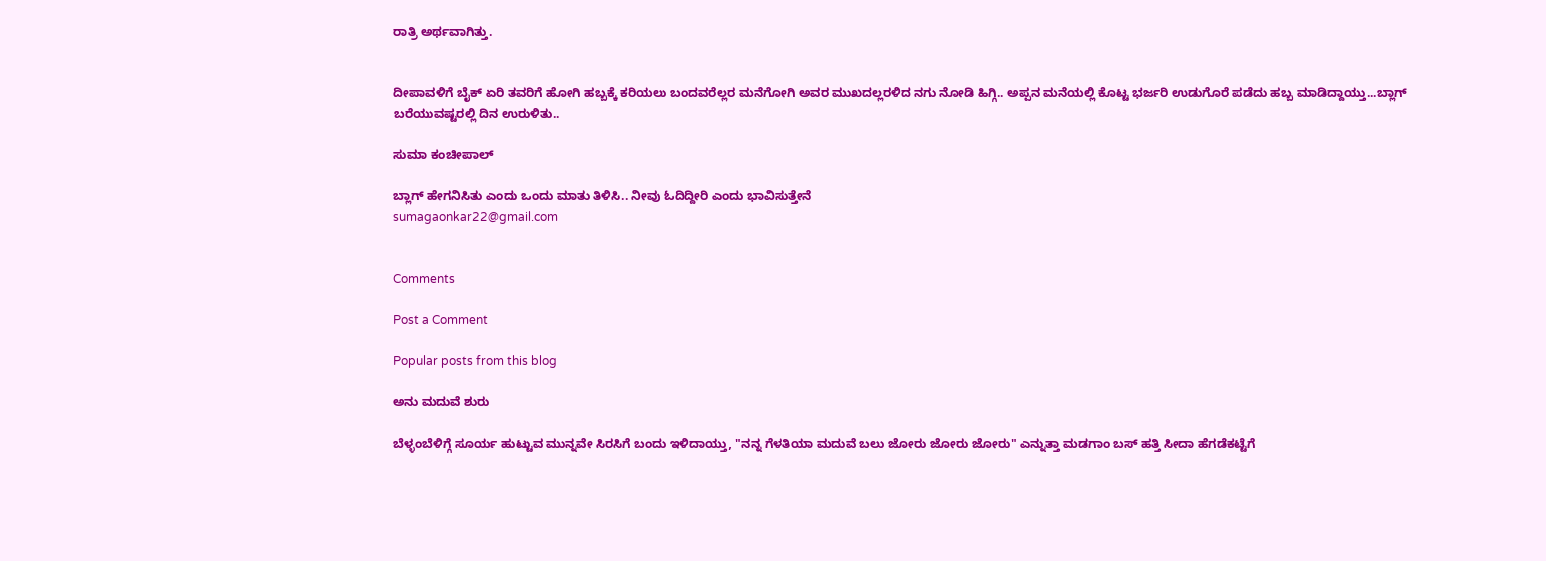ರಾತ್ರಿ ಅರ್ಥವಾಗಿತ್ತು.


ದೀಪಾವಳಿಗೆ ಬೈಕ್ ಏರಿ ತವರಿಗೆ ಹೋಗಿ ಹಬ್ಬಕ್ಕೆ ಕರಿಯಲು ಬಂದವರೆಲ್ಲರ ಮನೆಗೋಗಿ ಅವರ ಮುಖದಲ್ಲರಳಿದ ನಗು ನೋಡಿ ಹಿಗ್ಗಿ.. ಅಪ್ಪನ ಮನೆಯಲ್ಲಿ ಕೊಟ್ಟ ಭರ್ಜರಿ ಉಡುಗೊರೆ ಪಡೆದು ಹಬ್ಬ ಮಾಡಿದ್ದಾಯ್ತು...ಬ್ಲಾಗ್ ಬರೆಯುವಷ್ಟರಲ್ಲಿ ದಿನ ಉರುಳಿತು..

ಸುಮಾ ಕಂಚೀಪಾಲ್

ಬ್ಲಾಗ್ ಹೇಗನಿಸಿತು ಎಂದು ಒಂದು ಮಾತು ತಿಳಿಸಿ.. ನೀವು ಓದಿದ್ದೀರಿ ಎಂದು ಭಾವಿಸುತ್ತೇನೆ
sumagaonkar22@gmail.com


Comments

Post a Comment

Popular posts from this blog

ಅನು ಮದುವೆ ಶುರು

ಬೆಳ್ಳಂಬೆಳಿಗ್ಗೆ ಸೂರ್ಯ ಹುಟ್ಟುವ ಮುನ್ನವೇ ಸಿರಸಿಗೆ ಬಂದು ಇಳಿದಾಯ್ತು, "ನನ್ನ ಗೆಳತಿಯಾ ಮದುವೆ ಬಲು ಜೋರು ಜೋರು ಜೋರು" ಎನ್ನುತ್ತಾ ಮಡಗಾಂ ಬಸ್ ಹತ್ತಿ ಸೀದಾ ಹೆಗಡೆಕಟ್ಟೆಗೆ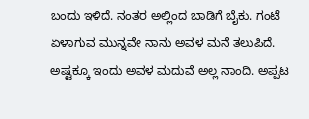ಬಂದು ಇಳಿದೆ. ನಂತರ ಅಲ್ಲಿಂದ ಬಾಡಿಗೆ ಬೈಕು. ಗಂಟೆ ಏಳಾಗುವ ಮುನ್ನವೇ ನಾನು ಅವಳ ಮನೆ ತಲುಪಿದೆ. ಅಷ್ಟಕ್ಕೂ ಇಂದು ಅವಳ ಮದುವೆ ಅಲ್ಲ ನಾಂದಿ. ಅಪ್ಪಟ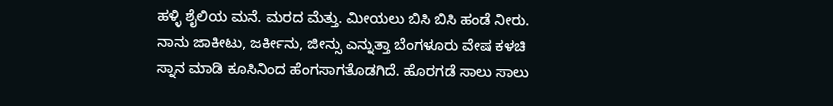ಹಳ್ಳಿ ಶೈಲಿಯ ಮನೆ. ಮರದ ಮೆತ್ತು. ಮೀಯಲು ಬಿಸಿ ಬಿಸಿ ಹಂಡೆ ನೀರು.  ನಾನು ಜಾಕೀಟು, ಜರ್ಕೀನು, ಜೀನ್ಸು ಎನ್ನುತ್ತಾ ಬೆಂಗಳೂರು ವೇಷ ಕಳಚಿ ಸ್ನಾನ ಮಾಡಿ ಕೂಸಿನಿಂದ ಹೆಂಗಸಾಗತೊಡಗಿದೆ. ಹೊರಗಡೆ ಸಾಲು ಸಾಲು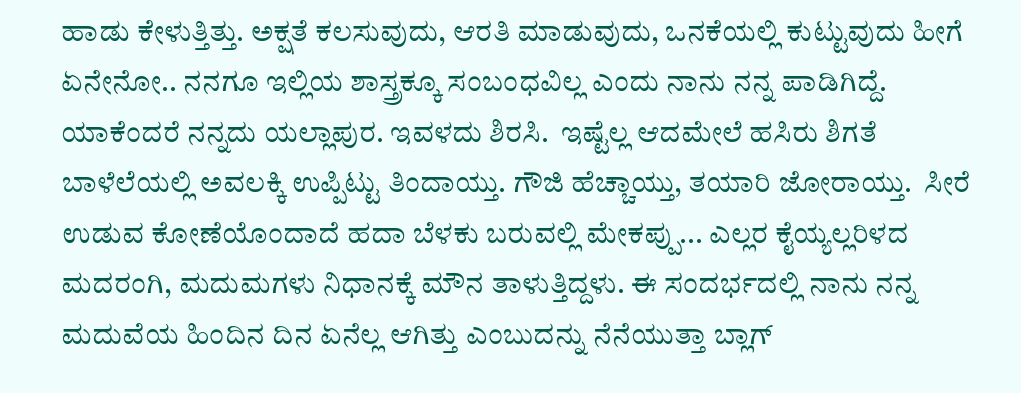ಹಾಡು ಕೇಳುತ್ತಿತ್ತು. ಅಕ್ಷತೆ ಕಲಸುವುದು, ಆರತಿ ಮಾಡುವುದು, ಒನಕೆಯಲ್ಲಿ ಕುಟ್ಟುವುದು ಹೀಗೆ ಏನೇನೋ.. ನನಗೂ ಇಲ್ಲಿಯ ಶಾಸ್ತ್ರಕ್ಕೂ ಸಂಬಂಧವಿಲ್ಲ ಎಂದು ನಾನು ನನ್ನ ಪಾಡಿಗಿದ್ದೆ. ಯಾಕೆಂದರೆ ನನ್ನದು ಯಲ್ಲಾಪುರ. ಇವಳದು ಶಿರಸಿ.  ಇಷ್ಟೆಲ್ಲ ಆದಮೇಲೆ ಹಸಿರು ಶಿಗತೆ ಬಾಳೆಲೆಯಲ್ಲಿ ಅವಲಕ್ಕಿ ಉಪ್ಪಿಟ್ಟು ತಿಂದಾಯ್ತು. ಗೌಜಿ ಹೆಚ್ಚಾಯ್ತು, ತಯಾರಿ ಜೋರಾಯ್ತು.  ಸೀರೆ ಉಡುವ ಕೋಣೆಯೊಂದಾದೆ ಹದಾ ಬೆಳಕು ಬರುವಲ್ಲಿ ಮೇಕಪ್ಪು... ಎಲ್ಲರ ಕೈಯ್ಯಲ್ಲರಿಳದ ಮದರಂಗಿ, ಮದುಮಗಳು ನಿಧಾನಕ್ಕೆ ಮೌನ ತಾಳುತ್ತಿದ್ದಳು. ಈ ಸಂದರ್ಭದಲ್ಲಿ ನಾನು ನನ್ನ ಮದುವೆಯ ಹಿಂದಿನ ದಿನ ಏನೆಲ್ಲ ಆಗಿತ್ತು ಎಂಬುದನ್ನು ನೆನೆಯುತ್ತಾ ಬ್ಲಾಗ್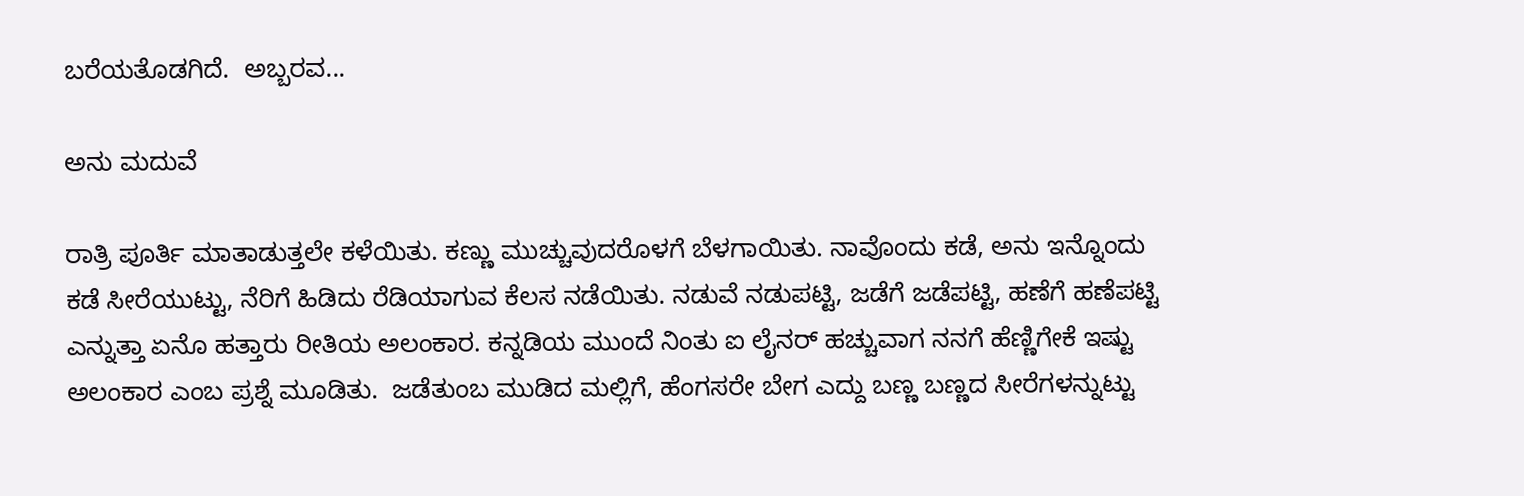ಬರೆಯತೊಡಗಿದೆ.  ಅಬ್ಬರವ...

ಅನು ಮದುವೆ

ರಾತ್ರಿ ಪೂರ್ತಿ ಮಾತಾಡುತ್ತಲೇ ಕಳೆಯಿತು. ಕಣ್ಣು ಮುಚ್ಚುವುದರೊಳಗೆ ಬೆಳಗಾಯಿತು. ನಾವೊಂದು ಕಡೆ, ಅನು ಇನ್ನೊಂದು ಕಡೆ ಸೀರೆಯುಟ್ಟು, ನೆರಿಗೆ ಹಿಡಿದು ರೆಡಿಯಾಗುವ ಕೆಲಸ ನಡೆಯಿತು. ನಡುವೆ ನಡುಪಟ್ಟಿ, ಜಡೆಗೆ ಜಡೆಪಟ್ಟಿ, ಹಣೆಗೆ ಹಣೆಪಟ್ಟಿ ಎನ್ನುತ್ತಾ ಏನೊ ಹತ್ತಾರು ರೀತಿಯ ಅಲಂಕಾರ. ಕನ್ನಡಿಯ ಮುಂದೆ ನಿಂತು ಐ ಲೈನರ್ ಹಚ್ಚುವಾಗ ನನಗೆ ಹೆಣ್ಣಿಗೇಕೆ ಇಷ್ಟು ಅಲಂಕಾರ ಎಂಬ ಪ್ರಶ್ನೆ ಮೂಡಿತು.  ಜಡೆತುಂಬ ಮುಡಿದ ಮಲ್ಲಿಗೆ, ಹೆಂಗಸರೇ ಬೇಗ ಎದ್ದು ಬಣ್ಣ ಬಣ್ಣದ ಸೀರೆಗಳನ್ನುಟ್ಟು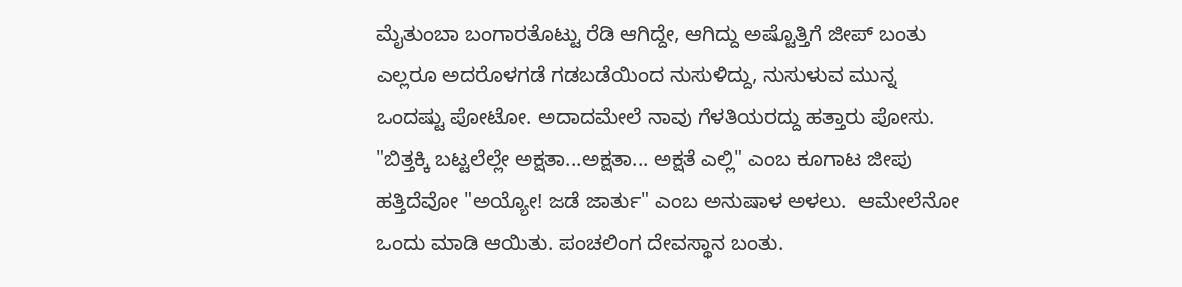ಮೈತುಂಬಾ ಬಂಗಾರತೊಟ್ಟು ರೆಡಿ ಆಗಿದ್ದೇ, ಆಗಿದ್ದು ಅಷ್ಟೊತ್ತಿಗೆ ಜೀಪ್ ಬಂತು ಎಲ್ಲರೂ ಅದರೊಳಗಡೆ ಗಡಬಡೆಯಿಂದ ನುಸುಳಿದ್ದು, ನುಸುಳುವ ಮುನ್ನ ಒಂದಷ್ಟು ಪೋಟೋ. ಅದಾದಮೇಲೆ ನಾವು ಗೆಳತಿಯರದ್ದು ಹತ್ತಾರು ಪೋಸು. "ಬಿತ್ತಕ್ಕಿ ಬಟ್ಟಲೆಲ್ಲೇ ಅಕ್ಷತಾ...ಅಕ್ಷತಾ... ಅಕ್ಷತೆ ಎಲ್ಲಿ" ಎಂಬ ಕೂಗಾಟ ಜೀಪು ಹತ್ತಿದೆವೋ "ಅಯ್ಯೋ! ಜಡೆ ಜಾರ್ತು" ಎಂಬ ಅನುಷಾಳ ಅಳಲು.  ಆಮೇಲೆನೋ ಒಂದು ಮಾಡಿ ಆಯಿತು. ಪಂಚಲಿಂಗ ದೇವಸ್ಥಾನ ಬಂತು.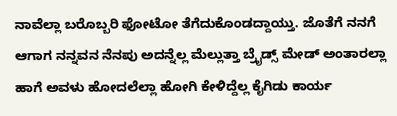ನಾವೆಲ್ಲಾ ಬರೊಬ್ಬರಿ ಫೋಟೋ ತೆಗೆದುಕೊಂಡದ್ದಾಯ್ತು. ಜೊತೆಗೆ ನನಗೆ ಆಗಾಗ ನನ್ನವನ ನೆನಪು ಅದನ್ನೆಲ್ಲ ಮೆಲ್ಲುತ್ತಾ ಬ್ರೈಡ್ಸ್ ಮೇಡ್ ಅಂತಾರಲ್ಲಾ ಹಾಗೆ ಅವಳು ಹೋದಲೆಲ್ಲಾ ಹೋಗಿ ಕೇಳಿದ್ದೆಲ್ಲ ಕೈಗಿಡು ಕಾರ್ಯ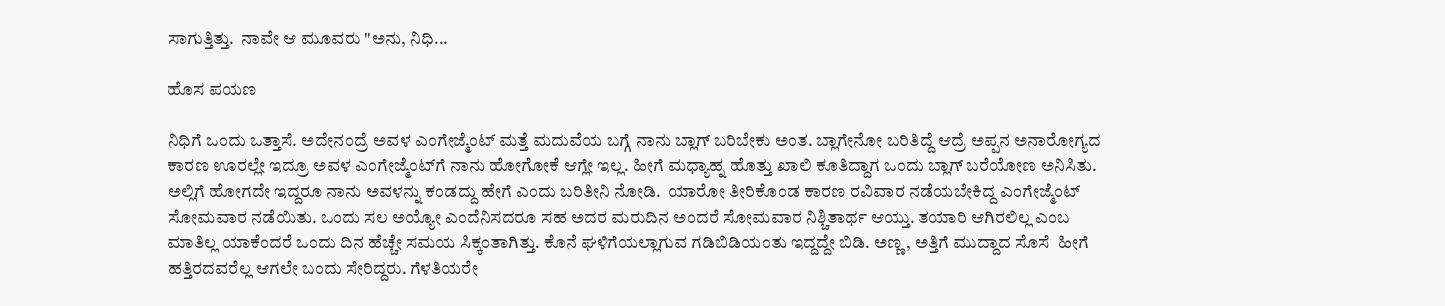ಸಾಗುತ್ತಿತ್ತು.  ನಾವೇ ಆ ಮೂವರು "ಅನು, ನಿಧಿ...

ಹೊಸ ಪಯಣ

ನಿಧಿಗೆ ಒಂದು ಒತ್ತಾಸೆ. ಅದೇನಂದ್ರೆ ಅವಳ ಎಂಗೇಜ್ಮೆಂಟ್‌ ಮತ್ತೆ ಮದುವೆಯ ಬಗ್ಗೆ ನಾನು ಬ್ಲಾಗ್‌ ಬರಿಬೇಕು ಅಂತ. ಬ್ಲಾಗೇನೋ ಬರಿತಿದ್ದೆ ಆದ್ರೆ ಅಪ್ಪನ ಅನಾರೋಗ್ಯದ ಕಾರಣ ಊರಲ್ಲೇ ಇದ್ರೂ ಅವಳ ಎಂಗೇಜ್ಮೆಂಟ್‌ಗೆ ನಾನು ಹೋಗೋಕೆ ಆಗ್ಲೇ ಇಲ್ಲ. ಹೀಗೆ ಮಧ್ಯಾಹ್ನ ಹೊತ್ತು ಖಾಲಿ ಕೂತಿದ್ದಾಗ ಒಂದು ಬ್ಲಾಗ್‌ ಬರೆಯೋಣ ಅನಿಸಿತು. ಅಲ್ಲಿಗೆ ಹೋಗದೇ ಇದ್ದರೂ ನಾನು ಅವಳನ್ನು ಕಂಡದ್ದು ಹೇಗೆ ಎಂದು ಬರಿತೀನಿ ನೋಡಿ.  ಯಾರೋ ತೀರಿಕೊಂಡ ಕಾರಣ ರವಿವಾರ ನಡೆಯಬೇಕಿದ್ದ ಎಂಗೇಜ್ಮೆಂಟ್‌ ಸೋಮವಾರ ನಡೆಯಿತು. ಒಂದು ಸಲ ಅಯ್ಯೋ ಎಂದೆನಿಸದರೂ ಸಹ ಅದರ ಮರುದಿನ ಅಂದರೆ ಸೋಮವಾರ ನಿಶ್ಚಿತಾರ್ಥ ಆಯ್ತು. ತಯಾರಿ ಆಗಿರಲಿಲ್ಲ ಎಂಬ ಮಾತಿಲ್ಲ ಯಾಕೆಂದರೆ ಒಂದು ದಿನ ಹೆಚ್ಚೇ ಸಮಯ ಸಿಕ್ಕಂತಾಗಿತ್ತು. ಕೊನೆ ಘಳಿಗೆಯಲ್ಲಾಗುವ ಗಡಿಬಿಡಿಯಂತು ಇದ್ದದ್ದೇ ಬಿಡಿ. ಅಣ್ಣ, ಅತ್ತಿಗೆ ಮುದ್ದಾದ ಸೊಸೆ  ಹೀಗೆ ಹತ್ತಿರದವರೆಲ್ಲ ಆಗಲೇ ಬಂದು ಸೇರಿದ್ದರು. ಗೆಳತಿಯರೇ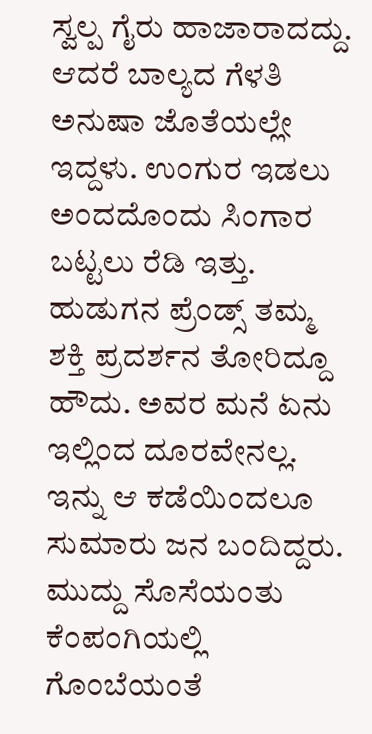ಸ್ವಲ್ಪ ಗೈರು ಹಾಜಾರಾದದ್ದು. ಆದರೆ ಬಾಲ್ಯದ ಗೆಳತಿ ಅನುಷಾ ಜೊತೆಯಲ್ಲೇ ಇದ್ದಳು. ಉಂಗುರ ಇಡಲು ಅಂದದೊಂದು ಸಿಂಗಾರ ಬಟ್ಟಲು ರೆಡಿ ಇತ್ತು. ಹುಡುಗನ ಪ್ರೆಂಡ್ಸ್‌ ತಮ್ಮ ಶಕ್ತಿ ಪ್ರದರ್ಶನ ತೋರಿದ್ದೂ ಹೌದು. ಅವರ ಮನೆ ಏನು ಇಲ್ಲಿಂದ ದೂರವೇನಲ್ಲ.  ಇನ್ನು ಆ ಕಡೆಯಿಂದಲೂ ಸುಮಾರು ಜನ ಬಂದಿದ್ದರು. ಮುದ್ದು ಸೊಸೆಯಂತು ಕೆಂಪಂಗಿಯಲ್ಲಿ ಗೊಂಬೆಯಂತೆ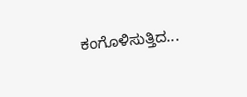ಕಂಗೊಳಿಸುತ್ತಿದ...